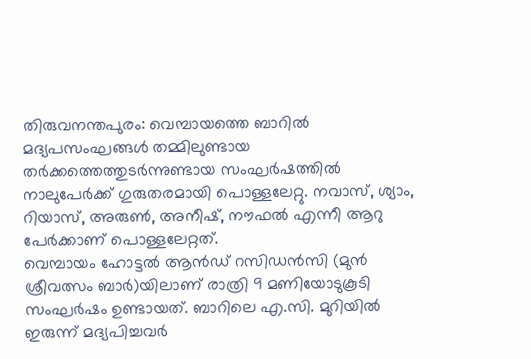തിരുവനന്തപുരം: വെമ്പായത്തെ ബാറിൽ മദ്യപസംഘങ്ങൾ തമ്മിലുണ്ടായ തർക്കത്തെത്തുടർന്നുണ്ടായ സംഘർഷത്തിൽ നാലുപേർക്ക് ഗുരുതരമായി പൊള്ളലേറ്റു. നവാസ്, ശ്യാം, റിയാസ്, അരുൺ, അനീഷ്, നൗഫൽ എന്നീ ആറു പേർക്കാണ് പൊള്ളലേറ്റത്.
വെമ്പായം ഹോട്ടൽ ആൻഡ് റസിഡൻസി (മുൻ ശ്രീവത്സം ബാർ)യിലാണ് രാത്രി 9 മണിയോടുകൂടി സംഘർഷം ഉണ്ടായത്. ബാറിലെ എ.സി. മുറിയിൽ ഇരുന്ന് മദ്യപിച്ചവർ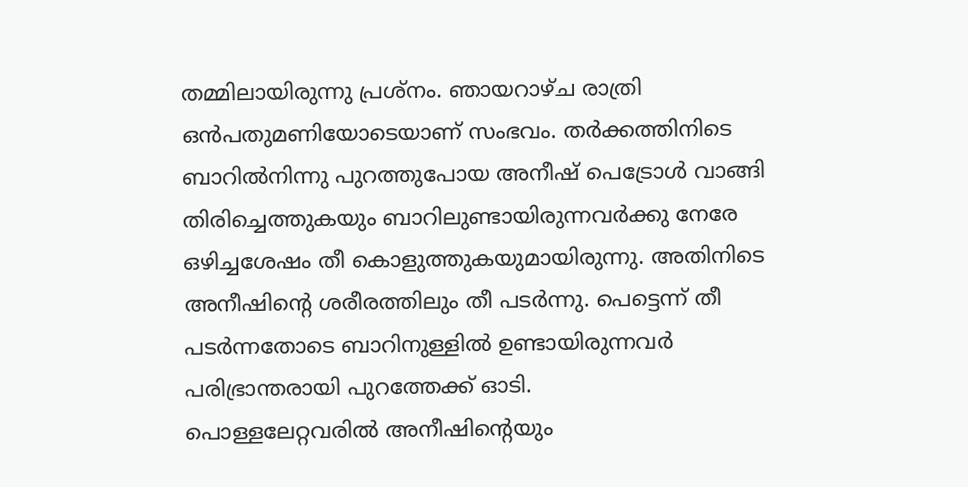തമ്മിലായിരുന്നു പ്രശ്നം. ഞായറാഴ്ച രാത്രി ഒൻപതുമണിയോടെയാണ് സംഭവം. തർക്കത്തിനിടെ ബാറിൽനിന്നു പുറത്തുപോയ അനീഷ് പെട്രോൾ വാങ്ങി തിരിച്ചെത്തുകയും ബാറിലുണ്ടായിരുന്നവർക്കു നേരേ ഒഴിച്ചശേഷം തീ കൊളുത്തുകയുമായിരുന്നു. അതിനിടെ അനീഷിന്റെ ശരീരത്തിലും തീ പടർന്നു. പെട്ടെന്ന് തീ പടർന്നതോടെ ബാറിനുള്ളിൽ ഉണ്ടായിരുന്നവർ പരിഭ്രാന്തരായി പുറത്തേക്ക് ഓടി.
പൊള്ളലേറ്റവരിൽ അനീഷിന്റെയും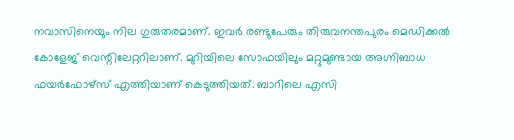നവാസിനെയും നില ഗുരുതരമാണ്. ഇവർ രണ്ടുപേരും തിരുവനന്തപുരം മെഡിക്കൽ കോളേജ് വെന്റിലേറ്ററിലാണ്. മുറിയിലെ സോഫയിലും മറ്റുമുണ്ടായ അഗ്നിബാധ ഫയർഫോഴ്സ് എത്തിയാണ് കെടുത്തിയത്. ബാറിലെ എസി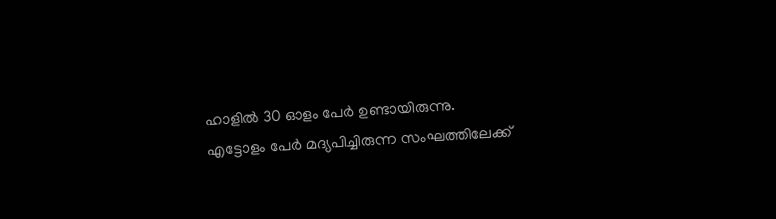ഹാളിൽ 30 ഓളം പേർ ഉണ്ടായിരുന്നു.
എട്ടോളം പേർ മദ്യപിച്ചിരുന്ന സംഘത്തിലേക്ക്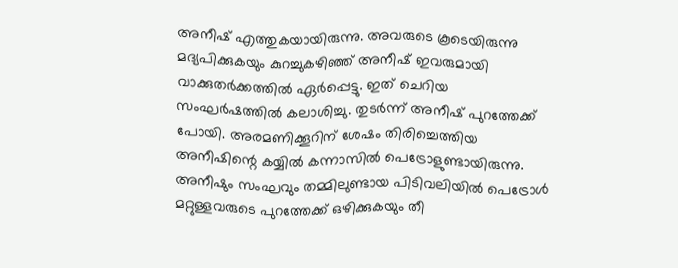അനീഷ് എത്തുകയായിരുന്നു. അവരുടെ കൂടെയിരുന്നു മദ്യപിക്കുകയും കുറച്ചുകഴിഞ്ഞ് അനീഷ് ഇവരുമായി വാക്കുതർക്കത്തിൽ ഏർപ്പെട്ടു. ഇത് ചെറിയ സംഘർഷത്തിൽ കലാശിച്ചു. തുടർന്ന് അനീഷ് പുറത്തേക്ക് പോയി. അരമണിക്കൂറിന് ശേഷം തിരിച്ചെത്തിയ അനീഷിന്റെ കയ്യിൽ കന്നാസിൽ പെട്രോളുണ്ടായിരുന്നു. അനീഷും സംഘവും തമ്മിലുണ്ടായ പിടിവലിയിൽ പെട്രോൾ മറ്റുള്ളവരുടെ പുറത്തേക്ക് ഒഴിക്കുകയും തീ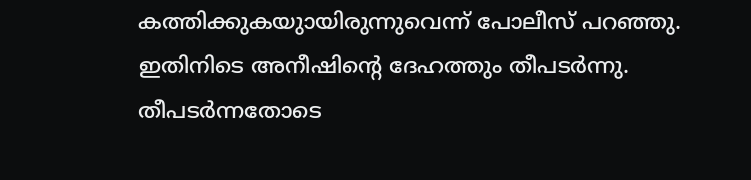കത്തിക്കുകയുായിരുന്നുവെന്ന് പോലീസ് പറഞ്ഞു. ഇതിനിടെ അനീഷിന്റെ ദേഹത്തും തീപടർന്നു. തീപടർന്നതോടെ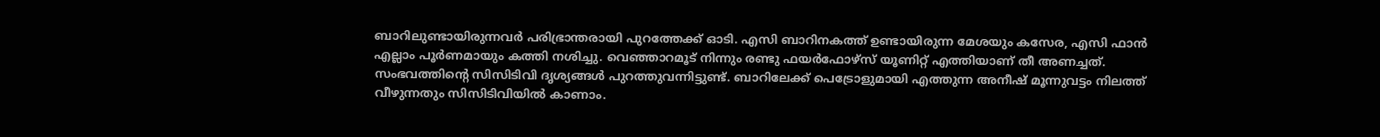ബാറിലുണ്ടായിരുന്നവർ പരിഭ്രാന്തരായി പുറത്തേക്ക് ഓടി. എസി ബാറിനകത്ത് ഉണ്ടായിരുന്ന മേശയും കസേര, എസി ഫാൻ എല്ലാം പൂർണമായും കത്തി നശിച്ചു. വെഞ്ഞാറമൂട് നിന്നും രണ്ടു ഫയർഫോഴ്സ് യൂണിറ്റ് എത്തിയാണ് തീ അണച്ചത്.
സംഭവത്തിന്റെ സിസിടിവി ദൃശ്യങ്ങൾ പുറത്തുവന്നിട്ടുണ്ട്. ബാറിലേക്ക് പെട്രോളുമായി എത്തുന്ന അനീഷ് മൂന്നുവട്ടം നിലത്ത് വീഴുന്നതും സിസിടിവിയിൽ കാണാം.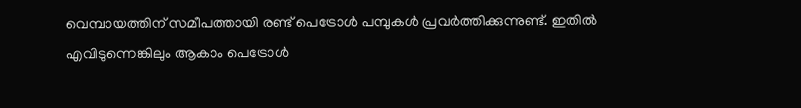വെമ്പായത്തിന് സമീപത്തായി രണ്ട് പെട്രോൾ പമ്പുകൾ പ്രവർത്തിക്കുന്നുണ്ട്. ഇതിൽ എവിടുന്നെങ്കിലും ആകാം പെട്രോൾ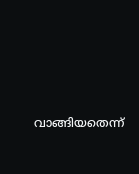വാങ്ങിയതെന്ന്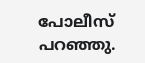പോലീസ് പറഞ്ഞു.